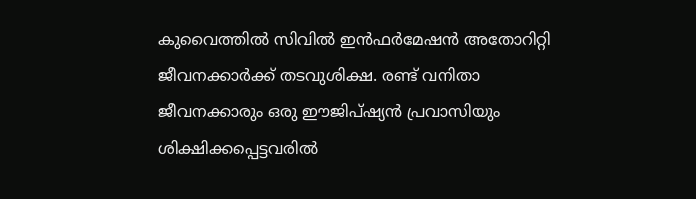കുവൈത്തിൽ സിവിൽ ഇൻഫർമേഷൻ അതോറിറ്റി ജീവനക്കാര്‍ക്ക് തടവുശിക്ഷ. രണ്ട് വനിതാ ജീവനക്കാരും ഒരു ഈജിപ്ഷ്യൻ പ്രവാസിയും ശിക്ഷിക്കപ്പെട്ടവരിൽ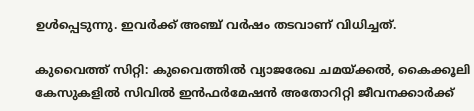ഉൾപ്പെടുന്നു. ഇവര്‍ക്ക് അഞ്ച് വർഷം തടവാണ് വിധിച്ചത്.

കുവൈത്ത് സിറ്റി: കുവൈത്തിൽ വ്യാജരേഖ ചമയ്ക്കൽ, കൈക്കൂലി കേസുകളിൽ സിവിൽ ഇൻഫർമേഷൻ അതോറിറ്റി ജീവനക്കാർക്ക്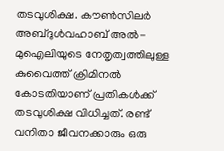തടവുശിക്ഷ. കൗൺസിലർ അബ്ദുൾവഹാബ് അൽ-മുഐലിയുടെ നേതൃത്വത്തിലുള്ള കുവൈത്ത് ക്രിമിനൽ കോടതിയാണ് പ്രതികൾക്ക് തടവുശിക്ഷ വിധിച്ചത്. രണ്ട് വനിതാ ജീവനക്കാരും ഒരു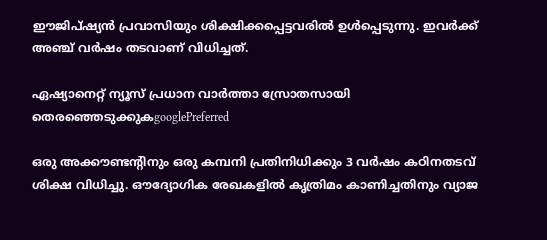ഈജിപ്ഷ്യൻ പ്രവാസിയും ശിക്ഷിക്കപ്പെട്ടവരിൽ ഉൾപ്പെടുന്നു. ഇവര്‍ക്ക് അഞ്ച് വർഷം തടവാണ് വിധിച്ചത്.

ഏഷ്യാനെറ്റ് ന്യൂസ് പ്രധാന വാർത്താ സ്രോതസായി തെരഞ്ഞെടുക്കുകgooglePreferred

ഒരു അക്കൗണ്ടൻ്റിനും ഒരു കമ്പനി പ്രതിനിധിക്കും 3 വർഷം കഠിനതടവ് ശിക്ഷ വിധിച്ചു. ഔദ്യോഗിക രേഖകളിൽ കൃത്രിമം കാണിച്ചതിനും വ്യാജ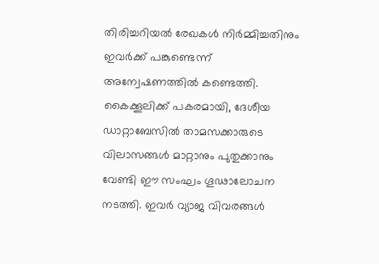തിരിച്ചറിയൽ രേഖകൾ നിർമ്മിച്ചതിനും ഇവർക്ക് പങ്കുണ്ടെന്ന് അന്വേഷണത്തിൽ കണ്ടെത്തി. കൈക്കൂലിക്ക് പകരമായി, ദേശീയ ഡാറ്റാബേസിൽ താമസക്കാരുടെ വിലാസങ്ങൾ മാറ്റാനും പുതുക്കാനും വേണ്ടി ഈ സംഘം ഗൂഢാലോചന നടത്തി. ഇവർ വ്യാജ വിവരങ്ങൾ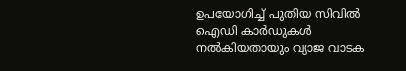ഉപയോഗിച്ച് പുതിയ സിവിൽ ഐഡി കാർഡുകൾ നൽകിയതായും വ്യാജ വാടക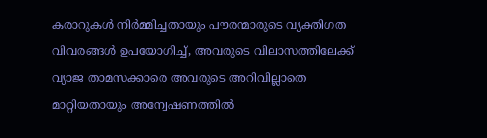കരാറുകൾ നിർമ്മിച്ചതായും പൗരന്മാരുടെ വ്യക്തിഗത വിവരങ്ങൾ ഉപയോഗിച്ച്, അവരുടെ വിലാസത്തിലേക്ക് വ്യാജ താമസക്കാരെ അവരുടെ അറിവില്ലാതെ മാറ്റിയതായും അന്വേഷണത്തിൽ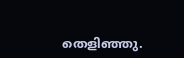തെളിഞ്ഞു.